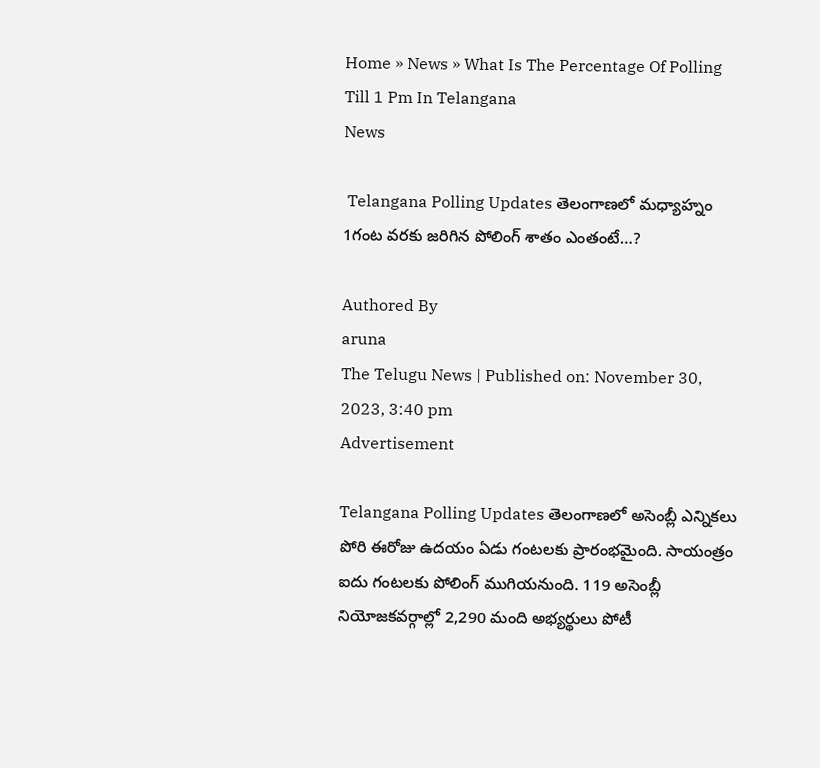Home » News » What Is The Percentage Of Polling Till 1 Pm In Telangana
News

 Telangana Polling Updates తెలంగాణలో మధ్యాహ్నం 1గంట వరకు జరిగిన పోలింగ్ శాతం ఎంతంటే…?

Authored By
aruna
The Telugu News | Published on: November 30, 2023, 3:40 pm
Advertisement

Telangana Polling Updates తెలంగాణలో అసెంబ్లీ ఎన్నికలు పోరి ఈరోజు ఉదయం ఏడు గంటలకు ప్రారంభమైంది. సాయంత్రం ఐదు గంటలకు పోలింగ్ ముగియనుంది. 119 అసెంబ్లీ నియోజకవర్గాల్లో 2,290 మంది అభ్యర్థులు పోటీ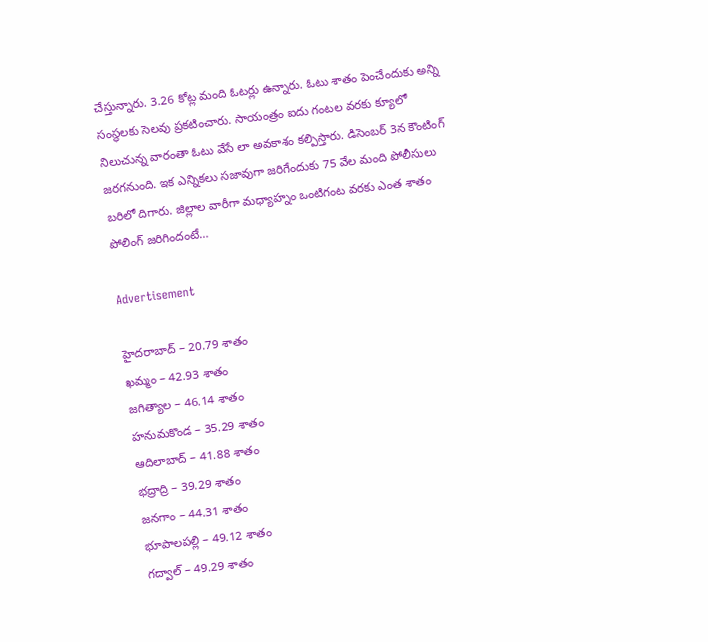చేస్తున్నారు. 3.26 కోట్ల మంది ఓటర్లు ఉన్నారు. ఓటు శాతం పెంచేందుకు అన్ని సంస్థలకు సెలవు ప్రకటించారు. సాయంత్రం ఐదు గంటల వరకు క్యూలో నిలుచున్న వారంతా ఓటు వేసే లా అవకాశం కల్పిస్తారు. డిసెంబర్ 3న కౌంటింగ్ జరగనుంది. ఇక ఎన్నికలు సజావుగా జరిగేందుకు 75 వేల మంది పోలీసులు బరిలో దిగారు. జిల్లాల వారీగా మధ్యాహ్నం ఒంటిగంట వరకు ఎంత శాతం పోలింగ్ జరిగిందంటే…

Advertisement

హైదరాబాద్ – 20.79 శాతం
ఖమ్మం – 42.93 శాతం
జగిత్యాల – 46.14 శాతం
హనుమకొండ – 35.29 శాతం
ఆదిలాబాద్ – 41.88 శాతం
భద్రాద్రి – 39.29 శాతం
జనగాం – 44.31 శాతం
భూపాలపల్లి – 49.12 శాతం
గద్వాల్ – 49.29 శాతం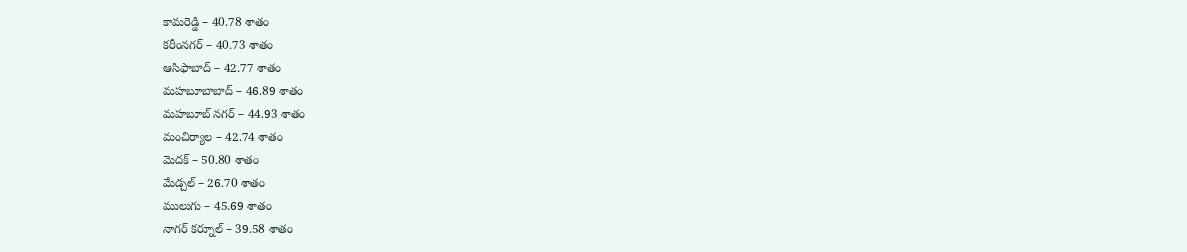కామరెడ్డి – 40.78 శాతం
కరీంనగర్ – 40.73 శాతం
ఆసిఫాబాద్ – 42.77 శాతం
మహబూబాబాద్ – 46.89 శాతం
మహబూబ్ నగర్ – 44.93 శాతం
మంచిర్యాల – 42.74 శాతం
మెదక్ – 50.80 శాతం
మేడ్చల్ – 26.70 శాతం
ములుగు – 45.69 శాతం
నాగర్ కర్నూల్ – 39.58 శాతం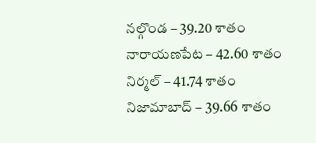నల్గొండ – 39.20 శాతం
నారాయణపేట – 42.60 శాతం
నిర్మల్ – 41.74 శాతం
నిజామాబాద్ – 39.66 శాతం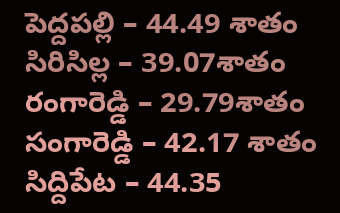పెద్దపల్లి – 44.49 శాతం
సిరిసిల్ల – 39.07శాతం
రంగారెడ్డి – 29.79శాతం
సంగారెడ్డి – 42.17 శాతం
సిద్దిపేట – 44.35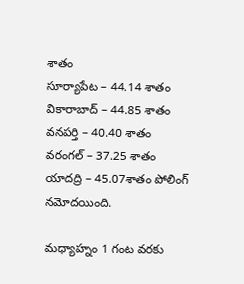శాతం
సూర్యాపేట – 44.14 శాతం
వికారాబాద్ – 44.85 శాతం
వనపర్తి – 40.40 శాతం
వరంగల్ – 37.25 శాతం
యాదద్రి – 45.07శాతం పోలింగ్ నమోదయింది.

మధ్యాహ్నం 1 గంట వరకు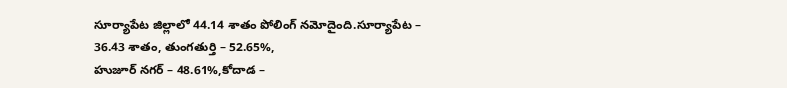సూర్యాపేట జిల్లాలో 44.14 శాతం పోలింగ్ నమోదైంది.సూర్యాపేట – 36.43 శాతం, తుంగతుర్తి – 52.65%,
హుజూర్ నగర్ – 48.61%,కోదాడ –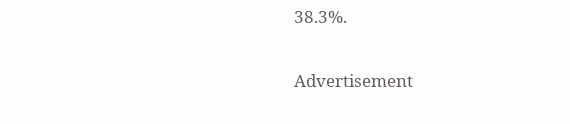38.3%.

Advertisement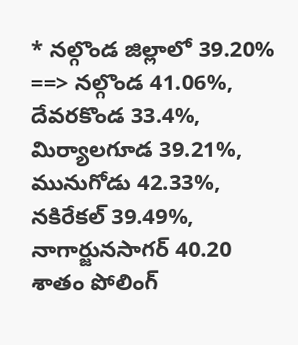* నల్గొండ జిల్లాలో 39.20%
==> నల్గొండ 41.06%,
దేవరకొండ 33.4%,
మిర్యాలగూడ 39.21%, మునుగోడు 42.33%,
నకిరేకల్ 39.49%,
నాగార్జునసాగర్ 40.20 శాతం పోలింగ్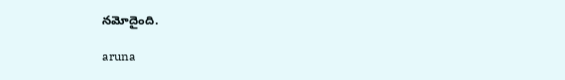నమోదైంది.

aruna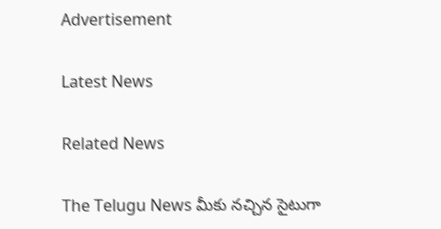Advertisement

Latest News

Related News

The Telugu News మీకు నచ్చిన సైటుగా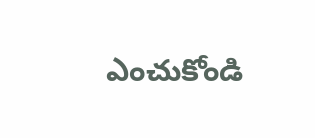ఎంచుకోండి